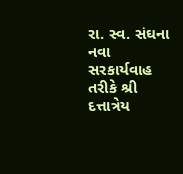રા. સ્વ. સંઘના નવા સરકાર્યવાહ તરીકે શ્રી દત્તાત્રેય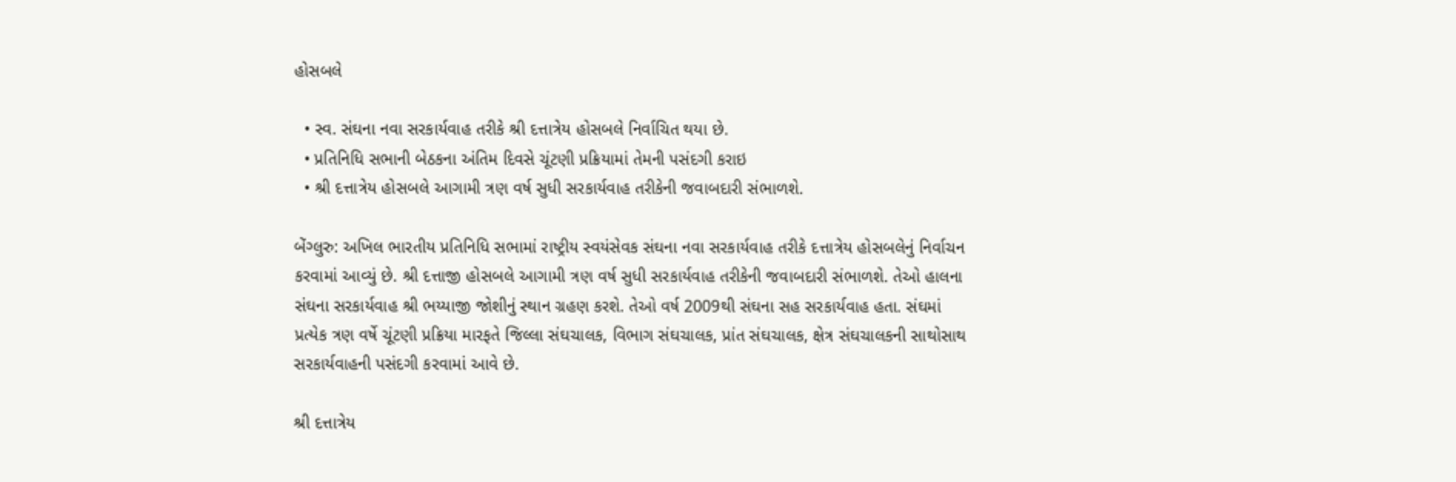હોસબલે

  • સ્વ. સંઘના નવા સરકાર્યવાહ તરીકે શ્રી દત્તાત્રેય હોસબલે નિર્વાચિત થયા છે.
  • પ્રતિનિધિ સભાની બેઠકના અંતિમ દિવસે ચૂંટણી પ્રક્રિયામાં તેમની પસંદગી કરાઇ
  • શ્રી દત્તાત્રેય હોસબલે આગામી ત્રણ વર્ષ સુધી સરકાર્યવાહ તરીકેની જવાબદારી સંભાળશે.

બેંગ્લુરુ: અખિલ ભારતીય પ્રતિનિધિ સભામાં રાષ્ટ્રીય સ્વયંસેવક સંઘના નવા સરકાર્યવાહ તરીકે દત્તાત્રેય હોસબલેનું નિર્વાચન કરવામાં આવ્યું છે. શ્રી દત્તાજી હોસબલે આગામી ત્રણ વર્ષ સુધી સરકાર્યવાહ તરીકેની જવાબદારી સંભાળશે. તેઓ હાલના સંઘના સરકાર્યવાહ શ્રી ભય્યાજી જોશીનું સ્થાન ગ્રહણ કરશે. તેઓ વર્ષ 2009થી સંઘના સહ સરકાર્યવાહ હતા. સંઘમાં પ્રત્યેક ત્રણ વર્ષે ચૂંટણી પ્રક્રિયા મારફતે જિલ્લા સંઘચાલક, વિભાગ સંઘચાલક, પ્રાંત સંઘચાલક, ક્ષેત્ર સંઘચાલકની સાથોસાથ સરકાર્યવાહની પસંદગી કરવામાં આવે છે.

શ્રી દત્તાત્રેય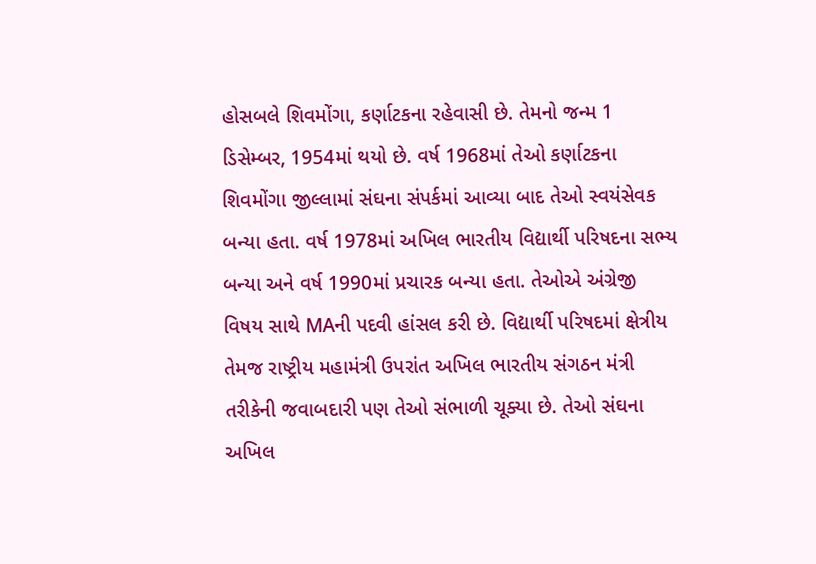હોસબલે શિવમોંગા, કર્ણાટકના રહેવાસી છે. તેમનો જન્મ 1 ડિસેમ્બર, 1954માં થયો છે. વર્ષ 1968માં તેઓ કર્ણાટકના શિવમોંગા જીલ્લામાં સંઘના સંપર્કમાં આવ્યા બાદ તેઓ સ્વયંસેવક બન્યા હતા. વર્ષ 1978માં અખિલ ભારતીય વિદ્યાર્થી પરિષદના સભ્ય બન્યા અને વર્ષ 1990માં પ્રચારક બન્યા હતા. તેઓએ અંગ્રેજી વિષય સાથે MAની પદવી હાંસલ કરી છે. વિદ્યાર્થી પરિષદમાં ક્ષેત્રીય તેમજ રાષ્ટ્રીય મહામંત્રી ઉપરાંત અખિલ ભારતીય સંગઠન મંત્રી તરીકેની જવાબદારી પણ તેઓ સંભાળી ચૂક્યા છે. તેઓ સંઘના અખિલ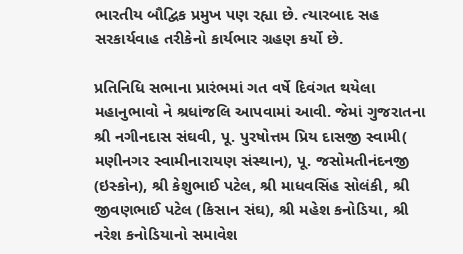ભારતીય બૌદ્વિક પ્રમુખ પણ રહ્યા છે. ત્યારબાદ સહ સરકાર્યવાહ તરીકેનો કાર્યભાર ગ્રહણ કર્યો છે.

પ્રતિનિધિ સભાના પ્રારંભમાં ગત વર્ષે દિવંગત થયેલા મહાનુભાવો ને શ્રધાંજલિ આપવામાં આવી. જેમાં ગુજરાતના શ્રી નગીનદાસ સંઘવી, પૂ. પુરષોત્તમ પ્રિય દાસજી સ્વામી( મણીનગર સ્વામીનારાયણ સંસ્થાન), પૂ. જસોમતીનંદનજી (ઇસ્કોન), શ્રી કેશુભાઈ પટેલ, શ્રી માધવસિંહ સોલંકી, શ્રી જીવણભાઈ પટેલ (કિસાન સંઘ), શ્રી મહેશ કનોડિયા, શ્રી નરેશ કનોડિયાનો સમાવેશ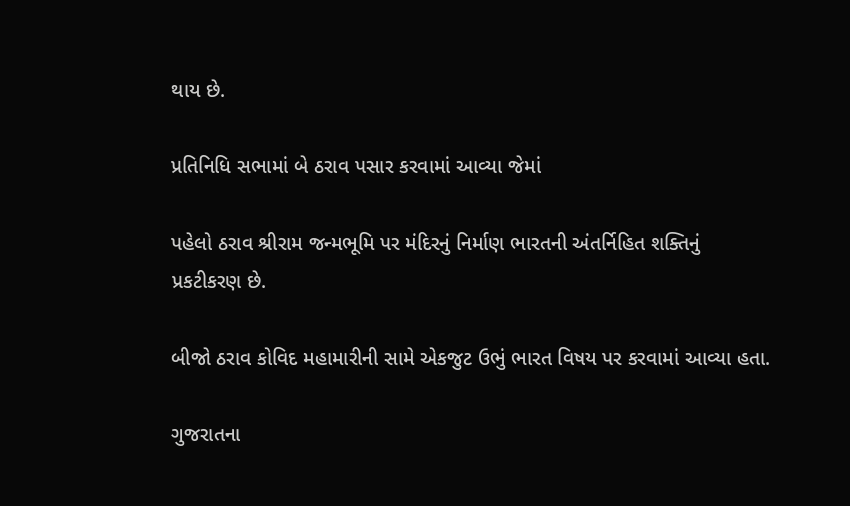થાય છે.

પ્રતિનિધિ સભામાં બે ઠરાવ પસાર કરવામાં આવ્યા જેમાં

પહેલો ઠરાવ શ્રીરામ જન્મભૂમિ પર મંદિરનું નિર્માણ ભારતની અંતર્નિહિત શક્તિનું પ્રકટીકરણ છે.

બીજો ઠરાવ કોવિદ મહામારીની સામે એકજુટ ઉભું ભારત વિષય પર કરવામાં આવ્યા હતા.

ગુજરાતના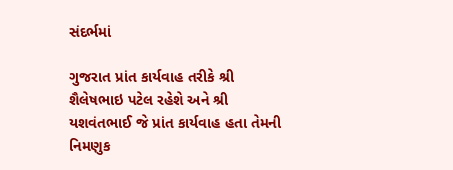સંદર્ભમાં

ગુજરાત પ્રાંત કાર્યવાહ તરીકે શ્રી શૈલેષભાઇ પટેલ રહેશે અને શ્રી યશવંતભાઈ જે પ્રાંત કાર્યવાહ હતા તેમની નિમણુક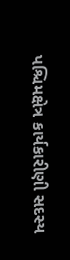પશ્ચિમક્ષેત્ર કાર્યકારીણી સદસ્ય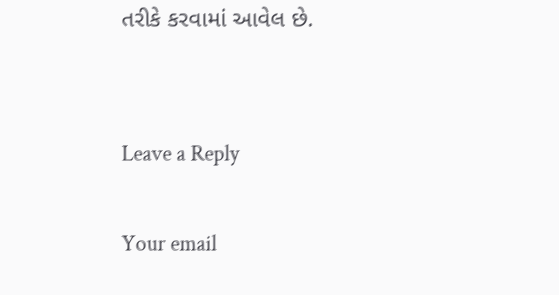તરીકે કરવામાં આવેલ છે.


Leave a Reply

Your email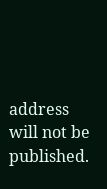address will not be published.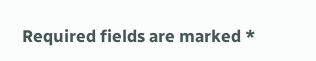Required fields are marked *